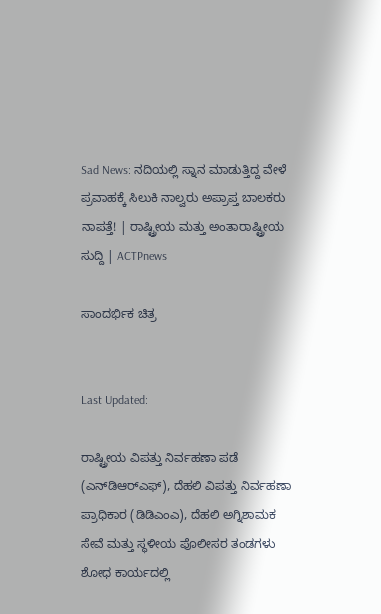Sad News: ನದಿಯಲ್ಲಿ ಸ್ನಾನ ಮಾಡುತ್ತಿದ್ದ ವೇಳೆ ಪ್ರವಾಹಕ್ಕೆ ಸಿಲುಕಿ ನಾಲ್ವರು ಅಪ್ರಾಪ್ತ ಬಾಲಕರು ನಾಪತ್ತೆ! | ರಾಷ್ಟ್ರೀಯ ಮತ್ತು ಅಂತಾರಾಷ್ಟ್ರೀಯ ಸುದ್ದಿ | ACTPnews

ಸಾಂದರ್ಭಿಕ ಚಿತ್ರ


Last Updated:

ರಾಷ್ಟ್ರೀಯ ವಿಪತ್ತು ನಿರ್ವಹಣಾ ಪಡೆ (ಎನ್‌ಡಿಆರ್‌ಎಫ್), ದೆಹಲಿ ವಿಪತ್ತು ನಿರ್ವಹಣಾ ಪ್ರಾಧಿಕಾರ (ಡಿಡಿಎಂಎ), ದೆಹಲಿ ಅಗ್ನಿಶಾಮಕ ಸೇವೆ ಮತ್ತು ಸ್ಥಳೀಯ ಪೊಲೀಸರ ತಂಡಗಳು ಶೋಧ ಕಾರ್ಯದಲ್ಲಿ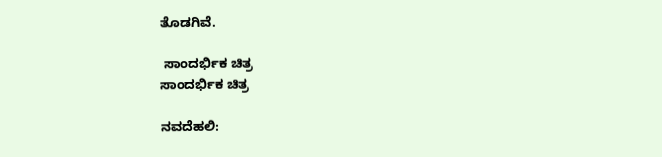ತೊಡಗಿವೆ.

 ಸಾಂದರ್ಭಿಕ ಚಿತ್ರ
ಸಾಂದರ್ಭಿಕ ಚಿತ್ರ

ನವದೆಹಲಿ: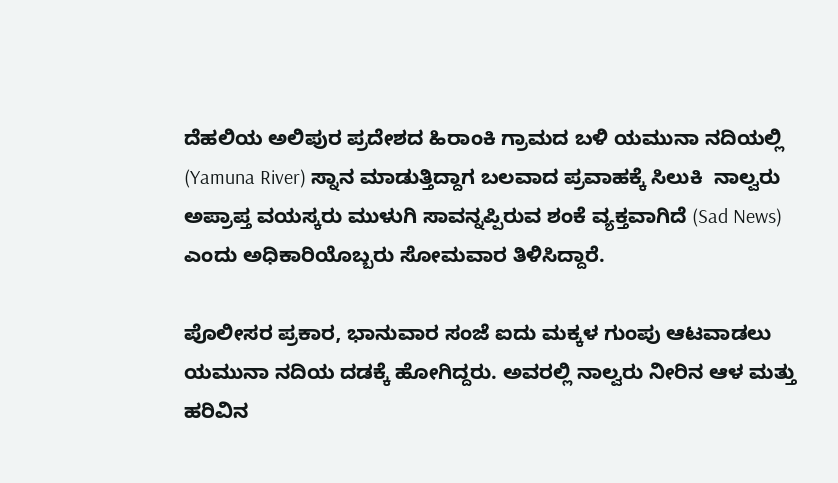ದೆಹಲಿಯ ಅಲಿಪುರ ಪ್ರದೇಶದ ಹಿರಾಂಕಿ ಗ್ರಾಮದ ಬಳಿ ಯಮುನಾ ನದಿಯಲ್ಲಿ (Yamuna River) ಸ್ನಾನ ಮಾಡುತ್ತಿದ್ದಾಗ ಬಲವಾದ ಪ್ರವಾಹಕ್ಕೆ ಸಿಲುಕಿ  ನಾಲ್ವರು ಅಪ್ರಾಪ್ತ ವಯಸ್ಕರು ಮುಳುಗಿ ಸಾವನ್ನಪ್ಪಿರುವ ಶಂಕೆ ವ್ಯಕ್ತವಾಗಿದೆ (Sad News) ಎಂದು ಅಧಿಕಾರಿಯೊಬ್ಬರು ಸೋಮವಾರ ತಿಳಿಸಿದ್ದಾರೆ.

ಪೊಲೀಸರ ಪ್ರಕಾರ, ಭಾನುವಾರ ಸಂಜೆ ಐದು ಮಕ್ಕಳ ಗುಂಪು ಆಟವಾಡಲು ಯಮುನಾ ನದಿಯ ದಡಕ್ಕೆ ಹೋಗಿದ್ದರು. ಅವರಲ್ಲಿ ನಾಲ್ವರು ನೀರಿನ ಆಳ ಮತ್ತು ಹರಿವಿನ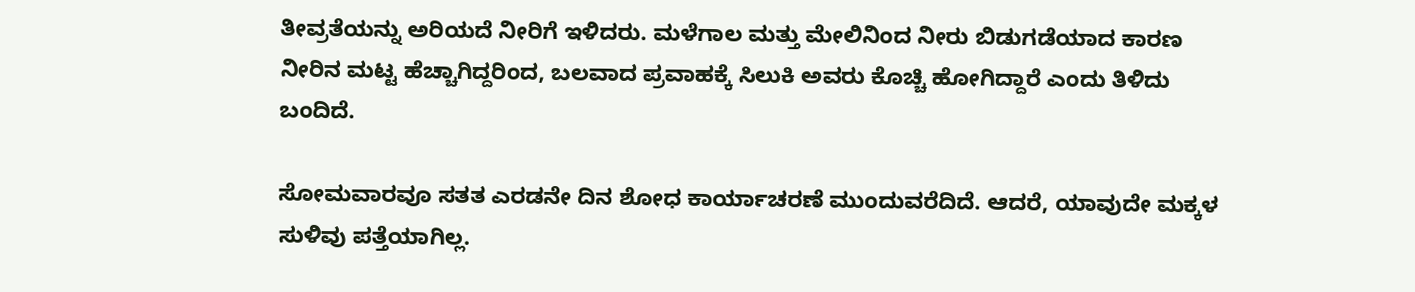ತೀವ್ರತೆಯನ್ನು ಅರಿಯದೆ ನೀರಿಗೆ ಇಳಿದರು. ಮಳೆಗಾಲ ಮತ್ತು ಮೇಲಿನಿಂದ ನೀರು ಬಿಡುಗಡೆಯಾದ ಕಾರಣ ನೀರಿನ ಮಟ್ಟ ಹೆಚ್ಚಾಗಿದ್ದರಿಂದ, ಬಲವಾದ ಪ್ರವಾಹಕ್ಕೆ ಸಿಲುಕಿ ಅವರು ಕೊಚ್ಚಿ ಹೋಗಿದ್ದಾರೆ ಎಂದು ತಿಳಿದು ಬಂದಿದೆ.

ಸೋಮವಾರವೂ ಸತತ ಎರಡನೇ ದಿನ ಶೋಧ ಕಾರ್ಯಾಚರಣೆ ಮುಂದುವರೆದಿದೆ. ಆದರೆ, ಯಾವುದೇ ಮಕ್ಕಳ ಸುಳಿವು ಪತ್ತೆಯಾಗಿಲ್ಲ.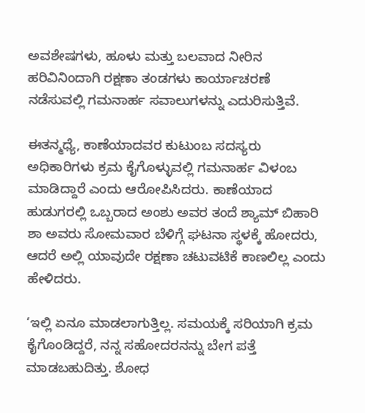ಅವಶೇಷಗಳು, ಹೂಳು ಮತ್ತು ಬಲವಾದ ನೀರಿನ ಹರಿವಿನಿಂದಾಗಿ ರಕ್ಷಣಾ ತಂಡಗಳು ಕಾರ್ಯಾಚರಣೆ ನಡೆಸುವಲ್ಲಿ ಗಮನಾರ್ಹ ಸವಾಲುಗಳನ್ನು ಎದುರಿಸುತ್ತಿವೆ.

ಈತನ್ಮಧ್ಯೆ, ಕಾಣೆಯಾದವರ ಕುಟುಂಬ ಸದಸ್ಯರು ಅಧಿಕಾರಿಗಳು ಕ್ರಮ ಕೈಗೊಳ್ಳುವಲ್ಲಿ ಗಮನಾರ್ಹ ವಿಳಂಬ ಮಾಡಿದ್ದಾರೆ ಎಂದು ಆರೋಪಿಸಿದರು. ಕಾಣೆಯಾದ ಹುಡುಗರಲ್ಲಿ ಒಬ್ಬರಾದ ಅಂಶು ಅವರ ತಂದೆ ಶ್ಯಾಮ್ ಬಿಹಾರಿ ಶಾ ಅವರು ಸೋಮವಾರ ಬೆಳಿಗ್ಗೆ ಘಟನಾ ಸ್ಥಳಕ್ಕೆ ಹೋದರು, ಆದರೆ ಅಲ್ಲಿ ಯಾವುದೇ ರಕ್ಷಣಾ ಚಟುವಟಿಕೆ ಕಾಣಲಿಲ್ಲ ಎಂದು ಹೇಳಿದರು.

‘ಇಲ್ಲಿ ಏನೂ ಮಾಡಲಾಗುತ್ತಿಲ್ಲ. ಸಮಯಕ್ಕೆ ಸರಿಯಾಗಿ ಕ್ರಮ ಕೈಗೊಂಡಿದ್ದರೆ, ನನ್ನ ಸಹೋದರನನ್ನು ಬೇಗ ಪತ್ತೆ ಮಾಡಬಹುದಿತ್ತು. ಶೋಧ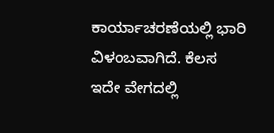ಕಾರ್ಯಾಚರಣೆಯಲ್ಲಿ ಭಾರಿ ವಿಳಂಬವಾಗಿದೆ. ಕೆಲಸ ಇದೇ ವೇಗದಲ್ಲಿ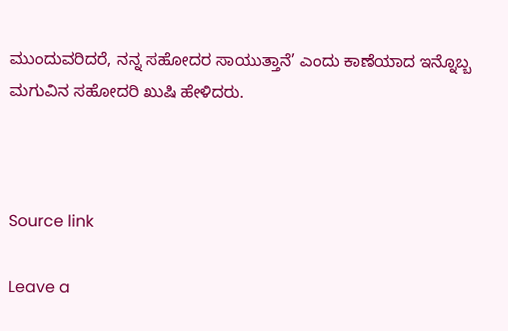ಮುಂದುವರಿದರೆ, ನನ್ನ ಸಹೋದರ ಸಾಯುತ್ತಾನೆ’ ಎಂದು ಕಾಣೆಯಾದ ಇನ್ನೊಬ್ಬ ಮಗುವಿನ ಸಹೋದರಿ ಖುಷಿ ಹೇಳಿದರು.



Source link

Leave a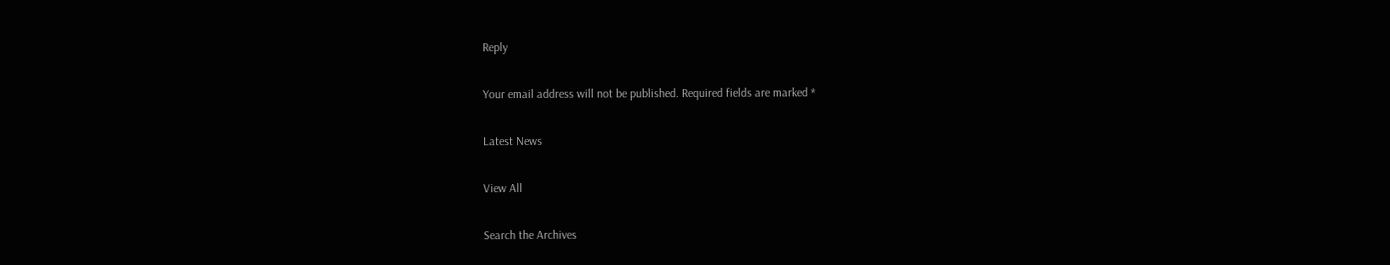Reply

Your email address will not be published. Required fields are marked *

Latest News

View All

Search the Archives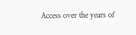Access over the years of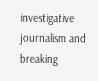investigative journalism and breaking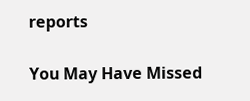reports

You May Have Missed